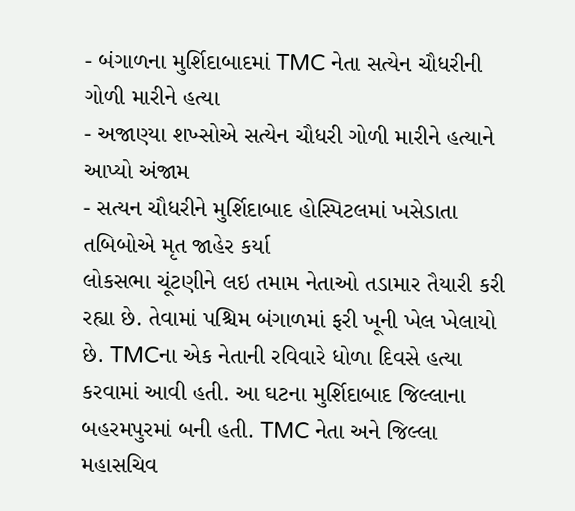- બંગાળના મુર્શિદાબાદમાં TMC નેતા સત્યેન ચૌધરીની ગોળી મારીને હત્યા
- અજાણ્યા શખ્સોએ સત્યેન ચૌધરી ગોળી મારીને હત્યાને આપ્યો અંજામ
- સત્યન ચૌધરીને મુર્શિદાબાદ હોસ્પિટલમાં ખસેડાતા તબિબોએ મૃત જાહેર કર્યા
લોકસભા ચૂંટણીને લઇ તમામ નેતાઓ તડામાર તૈયારી કરી રહ્યા છે. તેવામાં પશ્ચિમ બંગાળમાં ફરી ખૂની ખેલ ખેલાયો છે. TMCના એક નેતાની રવિવારે ધોળા દિવસે હત્યા કરવામાં આવી હતી. આ ઘટના મુર્શિદાબાદ જિલ્લાના બહરમપુરમાં બની હતી. TMC નેતા અને જિલ્લા મહાસચિવ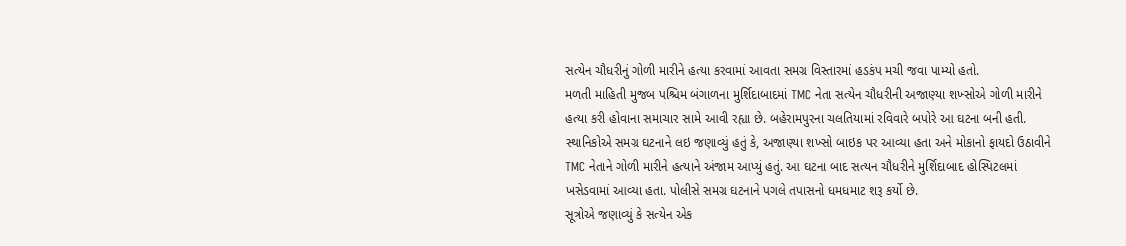સત્યેન ચૌધરીનું ગોળી મારીને હત્યા કરવામાં આવતા સમગ્ર વિસ્તારમાં હડકંપ મચી જવા પામ્યો હતો.
મળતી માહિતી મુજબ પશ્ચિમ બંગાળના મુર્શિદાબાદમાં TMC નેતા સત્યેન ચૌધરીની અજાણ્યા શખ્સોએ ગોળી મારીને હત્યા કરી હોવાના સમાચાર સામે આવી રહ્યા છે. બહેરામપુરના ચલતિયામાં રવિવારે બપોરે આ ઘટના બની હતી. સ્થાનિકોએ સમગ્ર ઘટનાને લઇ જણાવ્યું હતું કે, અજાણ્યા શખ્સો બાઇક પર આવ્યા હતા અને મોકાનો ફાયદો ઉઠાવીને TMC નેતાને ગોળી મારીને હત્યાને અંજામ આપ્યું હતું. આ ઘટના બાદ સત્યન ચૌધરીને મુર્શિદાબાદ હોસ્પિટલમાં ખસેડવામાં આવ્યા હતા. પોલીસે સમગ્ર ઘટનાને પગલે તપાસનો ધમધમાટ શરૂ કર્યો છે.
સૂત્રોએ જણાવ્યું કે સત્યેન એક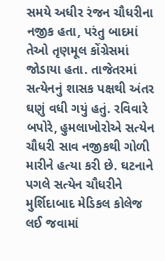સમયે અધીર રંજન ચૌધરીના નજીક હતા, પરંતુ બાદમાં તેઓ તૃણમૂલ કોંગ્રેસમાં જોડાયા હતા. તાજેતરમાં સત્યેનનું શાસક પક્ષથી અંતર ઘણું વધી ગયું હતું. રવિવારે બપોરે, હુમલાખોરોએ સત્યેન ચૌધરી સાવ નજીકથી ગોળી મારીને હત્યા કરી છે. ઘટનાને પગલે સત્યેન ચૌધરીને મુર્શિદાબાદ મેડિકલ કોલેજ લઈ જવામાં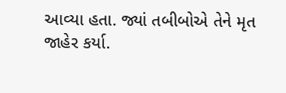આવ્યા હતા. જ્યાં તબીબોએ તેને મૃત જાહેર કર્યા.